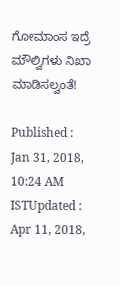ಗೋಮಾಂಸ ಇದ್ರೆ ಮೌಲ್ವಿಗಳು ನಿಖಾ ಮಾಡಿಸಲ್ವಂತೆ!

Published : Jan 31, 2018, 10:24 AM ISTUpdated : Apr 11, 2018,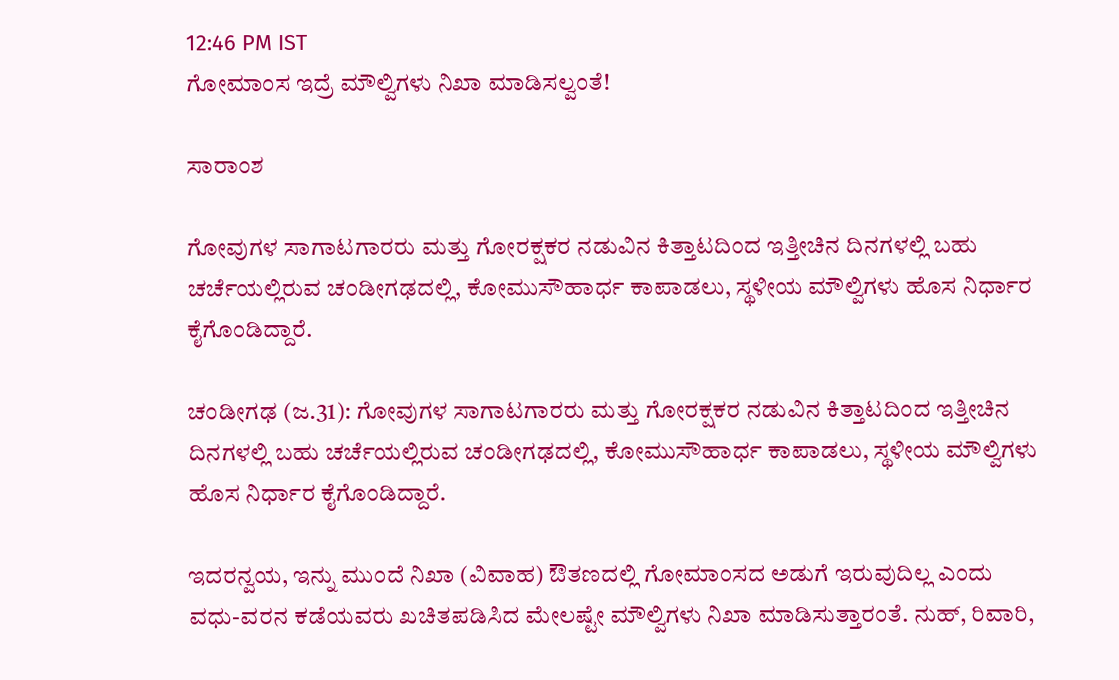12:46 PM IST
ಗೋಮಾಂಸ ಇದ್ರೆ ಮೌಲ್ವಿಗಳು ನಿಖಾ ಮಾಡಿಸಲ್ವಂತೆ!

ಸಾರಾಂಶ

ಗೋವುಗಳ ಸಾಗಾಟಗಾರರು ಮತ್ತು ಗೋರಕ್ಷಕರ ನಡುವಿನ ಕಿತ್ತಾಟದಿಂದ ಇತ್ತೀಚಿನ ದಿನಗಳಲ್ಲಿ ಬಹು ಚರ್ಚೆಯಲ್ಲಿರುವ ಚಂಡೀಗಢದಲ್ಲಿ, ಕೋಮುಸೌಹಾರ್ಧ ಕಾಪಾಡಲು, ಸ್ಥಳೀಯ ಮೌಲ್ವಿಗಳು ಹೊಸ ನಿರ್ಧಾರ ಕೈಗೊಂಡಿದ್ದಾರೆ.

ಚಂಡೀಗಢ (ಜ.31): ಗೋವುಗಳ ಸಾಗಾಟಗಾರರು ಮತ್ತು ಗೋರಕ್ಷಕರ ನಡುವಿನ ಕಿತ್ತಾಟದಿಂದ ಇತ್ತೀಚಿನ ದಿನಗಳಲ್ಲಿ ಬಹು ಚರ್ಚೆಯಲ್ಲಿರುವ ಚಂಡೀಗಢದಲ್ಲಿ, ಕೋಮುಸೌಹಾರ್ಧ ಕಾಪಾಡಲು, ಸ್ಥಳೀಯ ಮೌಲ್ವಿಗಳು ಹೊಸ ನಿರ್ಧಾರ ಕೈಗೊಂಡಿದ್ದಾರೆ.

ಇದರನ್ವಯ, ಇನ್ನು ಮುಂದೆ ನಿಖಾ (ವಿವಾಹ) ಔತಣದಲ್ಲಿ ಗೋಮಾಂಸದ ಅಡುಗೆ ಇರುವುದಿಲ್ಲ ಎಂದು ವಧು-ವರನ ಕಡೆಯವರು ಖಚಿತಪಡಿಸಿದ ಮೇಲಷ್ಟೇ ಮೌಲ್ವಿಗಳು ನಿಖಾ ಮಾಡಿಸುತ್ತಾರಂತೆ. ನುಹ್, ರಿವಾರಿ,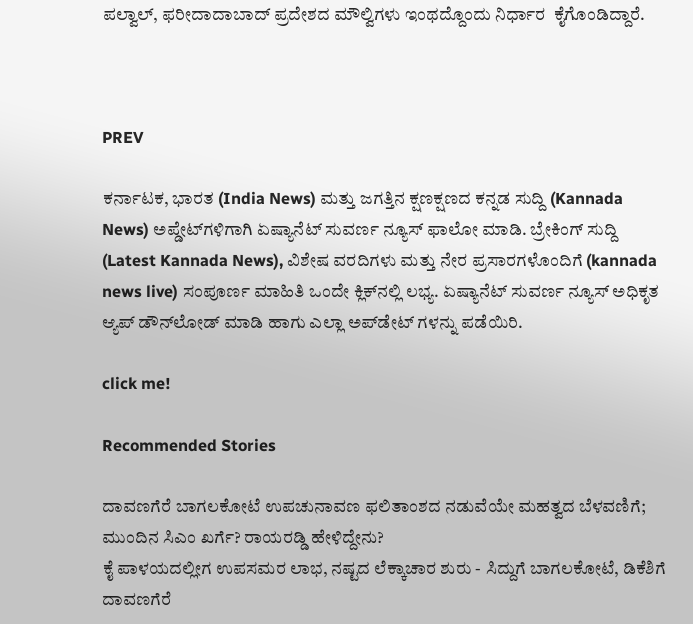ಪಲ್ವಾಲ್, ಫರೀದಾದಾಬಾದ್ ಪ್ರದೇಶದ ಮೌಲ್ವಿಗಳು ಇಂಥದ್ದೊಂದು ನಿರ್ಧಾರ  ಕೈಗೊಂಡಿದ್ದಾರೆ.



PREV

ಕರ್ನಾಟಕ, ಭಾರತ (India News) ಮತ್ತು ಜಗತ್ತಿನ ಕ್ಷಣಕ್ಷಣದ ಕನ್ನಡ ಸುದ್ದಿ (Kannada News) ಅಪ್ಡೇಟ್‌ಗಳಿಗಾಗಿ ಏಷ್ಯಾನೆಟ್ ಸುವರ್ಣ ನ್ಯೂಸ್‌ ಫಾಲೋ ಮಾಡಿ. ಬ್ರೇಕಿಂಗ್ ಸುದ್ದಿ (Latest Kannada News), ವಿಶೇಷ ವರದಿಗಳು ಮತ್ತು ನೇರ ಪ್ರಸಾರಗಳೊಂದಿಗೆ (kannada news live) ಸಂಪೂರ್ಣ ಮಾಹಿತಿ ಒಂದೇ ಕ್ಲಿಕ್‌ನಲ್ಲಿ ಲಭ್ಯ. ಏಷ್ಯಾನೆಟ್ ಸುವರ್ಣ ನ್ಯೂಸ್ ಅಧಿಕೃತ ಆ್ಯಪ್ ಡೌನ್‌ಲೋಡ್ ಮಾಡಿ ಹಾಗು ಎಲ್ಲಾ ಅಪ್‌ಡೇಟ್ ಗಳನ್ನು ಪಡೆಯಿರಿ.

click me!

Recommended Stories

ದಾವಣಗೆರೆ ಬಾಗಲಕೋಟೆ ಉಪಚುನಾವಣ ಫಲಿತಾಂಶದ ನಡುವೆಯೇ ಮಹತ್ವದ ಬೆಳವಣಿಗೆ; ಮುಂದಿನ ಸಿಎಂ ಖರ್ಗೆ? ರಾಯರಡ್ಡಿ ಹೇಳಿದ್ದೇನು?
ಕೈ ಪಾಳಯದಲ್ಲೀಗ ಉಪಸಮರ ಲಾಭ, ನಷ್ಟದ ಲೆಕ್ಕಾಚಾರ ಶುರು - ಸಿದ್ದುಗೆ ಬಾಗಲಕೋಟೆ, ಡಿಕೆಶಿಗೆ ದಾವಣಗೆರೆ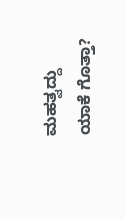ಮಹತ್ವದ್ದು ಯಾಕೆ ಗೊತ್ತಾ?